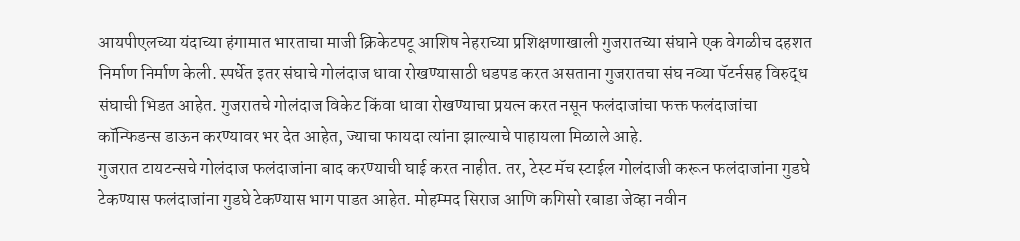आयपीएलच्या यंदाच्या हंगामात भारताचा माजी क्रिकेटपटू आशिष नेहराच्या प्रशिक्षणाखाली गुजरातच्या संघाने एक वेगळीच दहशत निर्माण निर्माण केली. स्पर्धेत इतर संघाचे गोलंदाज धावा रोखण्यासाठी धडपड करत असताना गुजरातचा संघ नव्या पॅटर्नसह विरुद्ध संघाची भिडत आहेत. गुजरातचे गोलंदाज विकेट किंवा धावा रोखण्याचा प्रयत्न करत नसून फलंदाजांचा फक्त फलंदाजांचा कॉन्फिडन्स डाऊन करण्यावर भर देत आहेत, ज्याचा फायदा त्यांना झाल्याचे पाहायला मिळाले आहे.
गुजरात टायटन्सचे गोलंदाज फलंदाजांना बाद करण्याची घाई करत नाहीत. तर, टेस्ट मॅच स्टाईल गोलंदाजी करून फलंदाजांना गुडघे टेकण्यास फलंदाजांना गुडघे टेकण्यास भाग पाडत आहेत. मोहम्मद सिराज आणि कगिसो रबाडा जेव्हा नवीन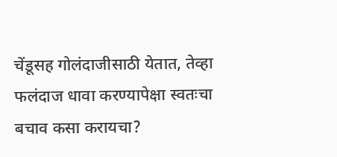चेंडूसह गोलंदाजीसाठी येतात, तेव्हा फलंदाज धावा करण्यापेक्षा स्वतःचा बचाव कसा करायचा?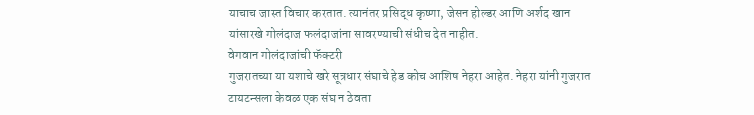याचाच जास्त विचार करतात. त्यानंतर प्रसिद्ध कृष्णा, जेसन होल्डर आणि अर्शद खान यांसारखे गोलंदाज फलंदाजांना सावरण्याची संधीच देत नाहीत.
वेगवान गोलंदाजांची फॅक्टरी
गुजरातच्या या यशाचे खरे सूत्रधार संघाचे हेड कोच आशिष नेहरा आहेत. नेहरा यांनी गुजरात टायटन्सला केवळ एक संघ न ठेवता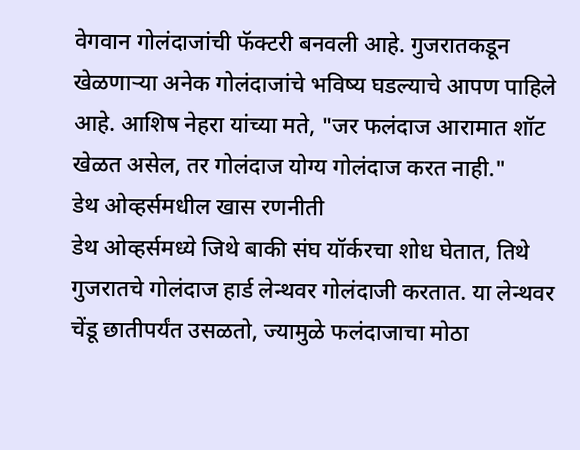वेगवान गोलंदाजांची फॅक्टरी बनवली आहे. गुजरातकडून खेळणाऱ्या अनेक गोलंदाजांचे भविष्य घडल्याचे आपण पाहिले आहे. आशिष नेहरा यांच्या मते, "जर फलंदाज आरामात शॉट खेळत असेल, तर गोलंदाज योग्य गोलंदाज करत नाही."
डेथ ओव्हर्समधील खास रणनीती
डेथ ओव्हर्समध्ये जिथे बाकी संघ यॉर्करचा शोध घेतात, तिथे गुजरातचे गोलंदाज हार्ड लेन्थवर गोलंदाजी करतात. या लेन्थवर चेंडू छातीपर्यंत उसळतो, ज्यामुळे फलंदाजाचा मोठा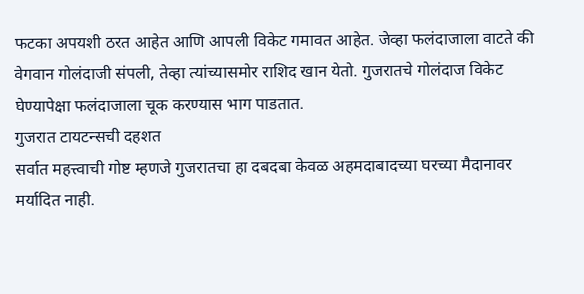फटका अपयशी ठरत आहेत आणि आपली विकेट गमावत आहेत. जेव्हा फलंदाजाला वाटते की वेगवान गोलंदाजी संपली, तेव्हा त्यांच्यासमोर राशिद खान येतो. गुजरातचे गोलंदाज विकेट घेण्यापेक्षा फलंदाजाला चूक करण्यास भाग पाडतात.
गुजरात टायटन्सची दहशत
सर्वात महत्त्वाची गोष्ट म्हणजे गुजरातचा हा दबदबा केवळ अहमदाबादच्या घरच्या मैदानावर मर्यादित नाही.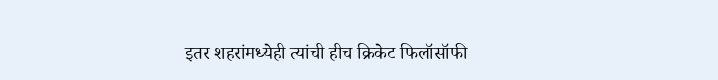इतर शहरांमध्येही त्यांची हीच क्रिकेट फिलॉसॉफी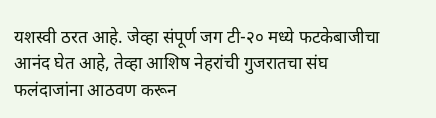यशस्वी ठरत आहे. जेव्हा संपूर्ण जग टी-२० मध्ये फटकेबाजीचा आनंद घेत आहे, तेव्हा आशिष नेहरांची गुजरातचा संघ फलंदाजांना आठवण करून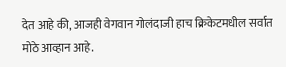देत आहे की, आजही वेगवान गोलंदाजी हाच क्रिकेटमधील सर्वात मोठे आव्हान आहे.